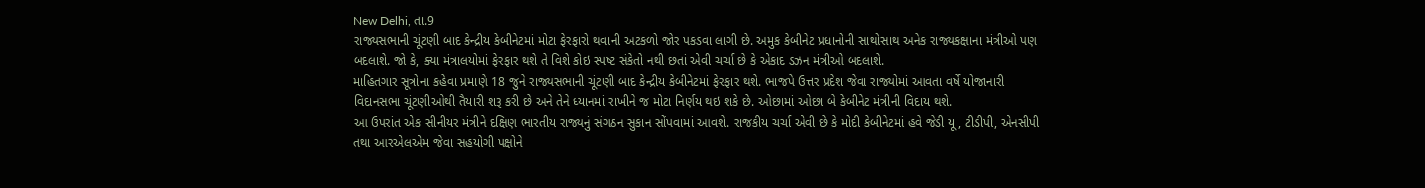New Delhi, તા.9
રાજ્યસભાની ચૂંટણી બાદ કેન્દ્રીય કેબીનેટમાં મોટા ફેરફારો થવાની અટકળો જોર પકડવા લાગી છે. અમુક કેબીનેટ પ્રધાનોની સાથોસાથ અનેક રાજ્યકક્ષાના મંત્રીઓ પણ બદલાશે. જો કે, ક્યા મંત્રાલયોમાં ફેરફાર થશે તે વિશે કોઇ સ્પષ્ટ સંકેતો નથી છતાં એવી ચર્ચા છે કે એકાદ ડઝન મંત્રીઓ બદલાશે.
માહિતગાર સૂત્રોના કહેવા પ્રમાણે 18 જુને રાજ્યસભાની ચૂંટણી બાદ કેન્દ્રીય કેબીનેટમાં ફેરફાર થશે. ભાજપે ઉત્તર પ્રદેશ જેવા રાજ્યોમાં આવતા વર્ષે યોજાનારી વિદાનસભા ચૂંટણીઓથી તૈયારી શરૂ કરી છે અને તેને ધ્યાનમાં રાખીને જ મોટા નિર્ણય થઇ શકે છે. ઓછામાં ઓછા બે કેબીનેટ મંત્રીની વિદાય થશે.
આ ઉપરાંત એક સીનીયર મંત્રીને દક્ષિણ ભારતીય રાજ્યનું સંગઠન સુકાન સોંપવામાં આવશે. રાજકીય ચર્ચા એવી છે કે મોદી કેબીનેટમાં હવે જેડી યૂ, ટીડીપી, એનસીપી તથા આરએલએમ જેવા સહયોગી પક્ષોને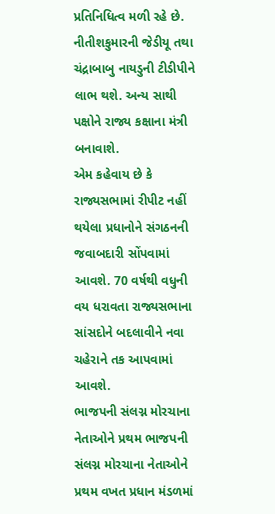પ્રતિનિધિત્વ મળી રહે છે. નીતીશકુમારની જેડીયૂ તથા ચંદ્રાબાબુ નાયડુની ટીડીપીને લાભ થશે. અન્ય સાથી પક્ષોને રાજ્ય કક્ષાના મંત્રી બનાવાશે.
એમ કહેવાય છે કે રાજ્યસભામાં રીપીટ નહીં થયેલા પ્રધાનોને સંગઠનની જવાબદારી સોંપવામાં આવશે. 70 વર્ષથી વધુની વય ધરાવતા રાજ્યસભાના સાંસદોને બદલાવીને નવા ચહેરાને તક આપવામાં આવશે.
ભાજપની સંલગ્ન મોરચાના નેતાઓને પ્રથમ ભાજપની સંલગ્ન મોરચાના નેતાઓને પ્રથમ વખત પ્રધાન મંડળમાં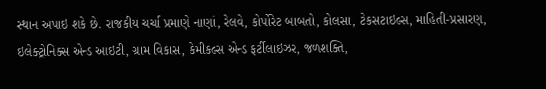સ્થાન અપાઇ શકે છે. રાજકીય ચર્ચા પ્રમાણે નાણાં, રેલવે, કોર્પોરેટ બાબતો, કોલસા, ટેકસટાઇલ્સ, માહિતી-પ્રસારણ, ઇલેક્ટ્રોનિક્સ એન્ડ આઇટી, ગ્રામ વિકાસ, કેમીકલ્સ એન્ડ ફર્ટીલાઇઝર, જળશક્તિ,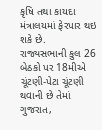કૃષિ તથા કાયદા મંત્રાલયમાં ફેરપાર થઇ શકે છે.
રાજ્યસભાની કુલ 26 બેઠકો પર 18મીએ ચૂંટણી-પેટા ચૂંટણી થવાની છે તેમાં ગુજરાત,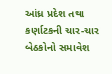આંધ્ર પ્રદેશ તથા કર્ણાટકની ચાર-ચાર બેઠકોનો સમાવેશ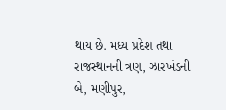થાય છે. મધ્ય પ્રદેશ તથા રાજસ્થાનની ત્રણ, ઝારખંડની બે, મણીપુર,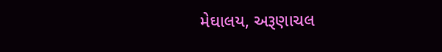મેઘાલય, અરૂણાચલ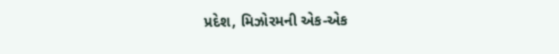પ્રદેશ, મિઝોરમની એક-એક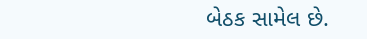બેઠક સામેલ છે.